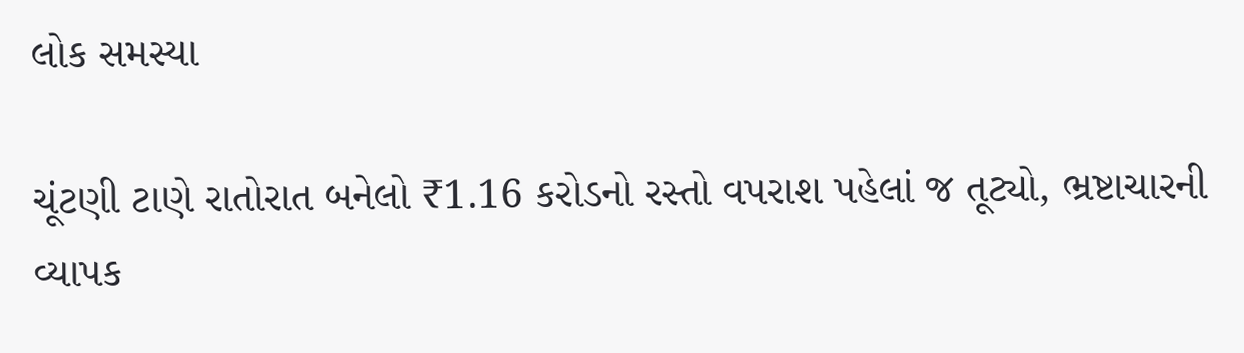લોક સમસ્યા

ચૂંટણી ટાણે રાતોરાત બનેલો ₹1.16 કરોડનો રસ્તો વપરાશ પહેલાં જ તૂટ્યો, ભ્રષ્ટાચારની વ્યાપક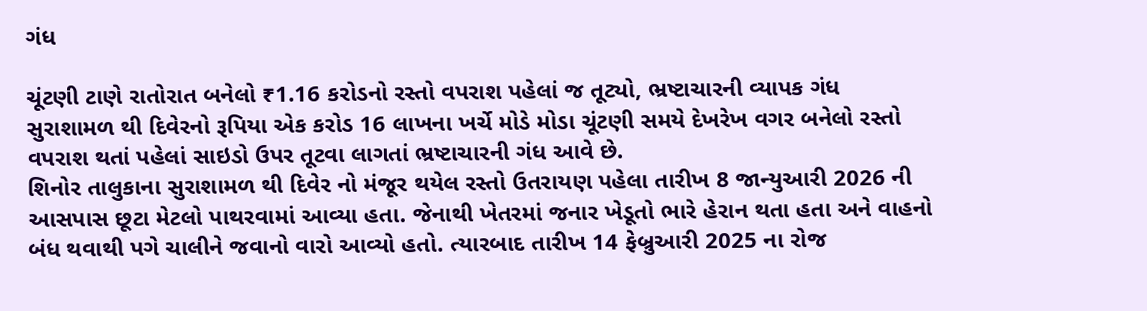ગંધ

ચૂંટણી ટાણે રાતોરાત બનેલો ₹1.16 કરોડનો રસ્તો વપરાશ પહેલાં જ તૂટ્યો, ભ્રષ્ટાચારની વ્યાપક ગંધ
સુરાશામળ થી દિવેરનો રૂપિયા એક કરોડ 16 લાખના ખર્ચે મોડે મોડા ચૂંટણી સમયે દેખરેખ વગર બનેલો રસ્તો વપરાશ થતાં પહેલાં સાઇડો ઉપર તૂટવા લાગતાં ભ્રષ્ટાચારની ગંધ આવે છે.
શિનોર તાલુકાના સુરાશામળ થી દિવેર નો મંજૂર થયેલ રસ્તો ઉતરાયણ પહેલા તારીખ 8 જાન્યુઆરી 2026 ની આસપાસ છૂટા મેટલો પાથરવામાં આવ્યા હતા. જેનાથી ખેતરમાં જનાર ખેડૂતો ભારે હેરાન થતા હતા અને વાહનો બંધ થવાથી પગે ચાલીને જવાનો વારો આવ્યો હતો. ત્યારબાદ તારીખ 14 ફેબ્રુઆરી 2025 ના રોજ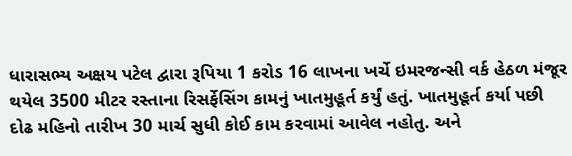ધારાસભ્ય અક્ષય પટેલ દ્વારા રૂપિયા 1 કરોડ 16 લાખના ખર્ચે ઇમરજન્સી વર્ક હેઠળ મંજૂર થયેલ 3500 મીટર રસ્તાના રિસર્ફેસિંગ કામનું ખાતમુહૂર્ત કર્યું હતું. ખાતમુહૂર્ત કર્યા પછી દોઢ મહિનો તારીખ 30 માર્ચ સુધી કોઈ કામ કરવામાં આવેલ નહોતુ. અને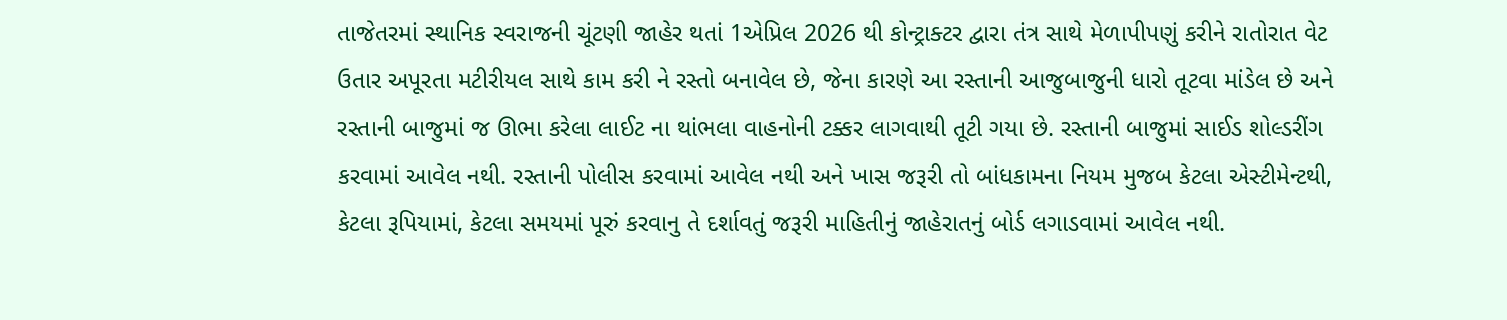તાજેતરમાં સ્થાનિક સ્વરાજની ચૂંટણી જાહેર થતાં 1એપ્રિલ 2026 થી કોન્ટ્રાક્ટર દ્વારા તંત્ર સાથે મેળાપીપણું કરીને રાતોરાત વેટ ઉતાર અપૂરતા મટીરીયલ સાથે કામ કરી ને રસ્તો બનાવેલ છે, જેના કારણે આ રસ્તાની આજુબાજુની ધારો તૂટવા માંડેલ છે અને રસ્તાની બાજુમાં જ ઊભા કરેલા લાઈટ ના થાંભલા વાહનોની ટક્કર લાગવાથી તૂટી ગયા છે. રસ્તાની બાજુમાં સાઈડ શોલ્ડરીંગ કરવામાં આવેલ નથી. રસ્તાની પોલીસ કરવામાં આવેલ નથી અને ખાસ જરૂરી તો બાંધકામના નિયમ મુજબ કેટલા એસ્ટીમેન્ટથી, કેટલા રૂપિયામાં, કેટલા સમયમાં પૂરું કરવાનુ તે દર્શાવતું જરૂરી માહિતીનું જાહેરાતનું બોર્ડ લગાડવામાં આવેલ નથી.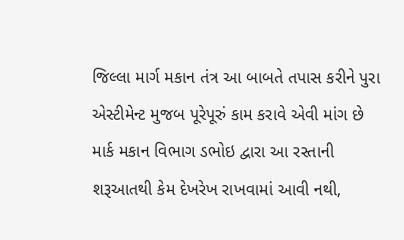જિલ્લા માર્ગ મકાન તંત્ર આ બાબતે તપાસ કરીને પુરા એસ્ટીમેન્ટ મુજબ પૂરેપૂરું કામ કરાવે એવી માંગ છે માર્ક મકાન વિભાગ ડભોઇ દ્વારા આ રસ્તાની શરૂઆતથી કેમ દેખરેખ રાખવામાં આવી નથી,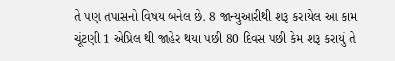તે પણ તપાસનો વિષય બનેલ છે. 8 જાન્યુઆરીથી શરૂ કરાયેલ આ કામ ચૂંટણી 1 એપ્રિલ થી જાહેર થયા પછી 80 દિવસ પછી કેમ શરૂ કરાયું તે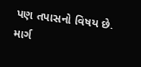પણ તપાસનો વિષય છે. માર્ગ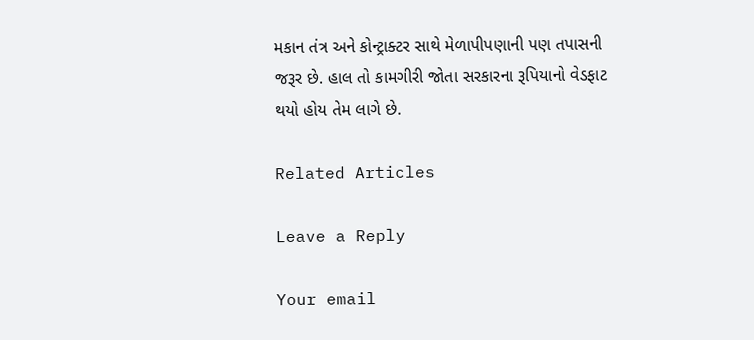મકાન તંત્ર અને કોન્ટ્રાક્ટર સાથે મેળાપીપણાની પણ તપાસની જરૂર છે. હાલ તો કામગીરી જોતા સરકારના રૂપિયાનો વેડફાટ થયો હોય તેમ લાગે છે.

Related Articles

Leave a Reply

Your email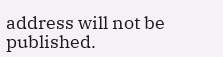address will not be published.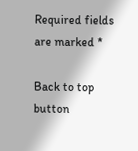Required fields are marked *

Back to top button